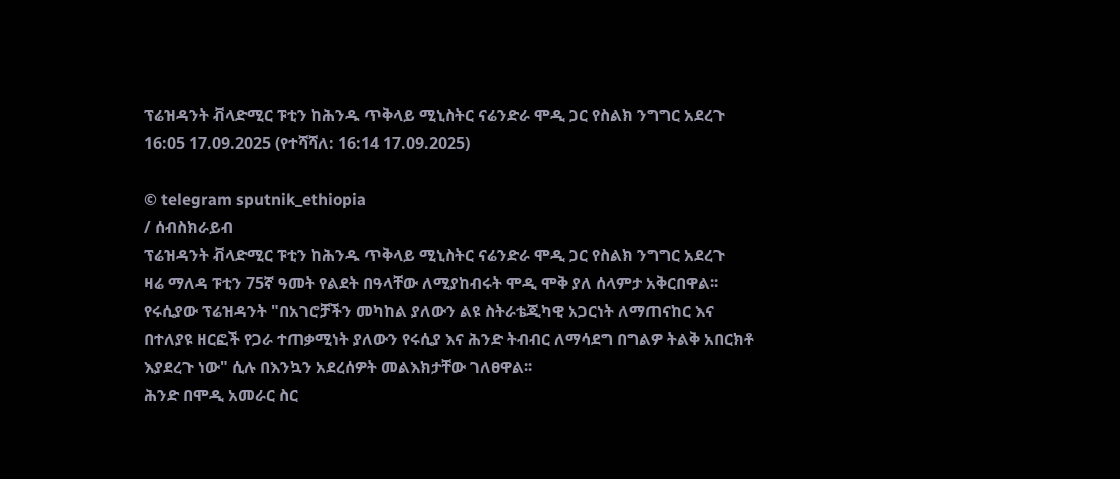ፕሬዝዳንት ቭላድሚር ፑቲን ከሕንዱ ጥቅላይ ሚኒስትር ናሬንድራ ሞዲ ጋር የስልክ ንግግር አደረጉ
16:05 17.09.2025 (የተሻሻለ: 16:14 17.09.2025)

© telegram sputnik_ethiopia
/ ሰብስክራይብ
ፕሬዝዳንት ቭላድሚር ፑቲን ከሕንዱ ጥቅላይ ሚኒስትር ናሬንድራ ሞዲ ጋር የስልክ ንግግር አደረጉ
ዛሬ ማለዳ ፑቲን 75ኛ ዓመት የልደት በዓላቸው ለሚያከብሩት ሞዲ ሞቅ ያለ ሰላምታ አቅርበዋል፡፡
የሩሲያው ፕሬዝዳንት "በአገሮቻችን መካከል ያለውን ልዩ ስትራቴጂካዊ አጋርነት ለማጠናከር እና በተለያዩ ዘርፎች የጋራ ተጠቃሚነት ያለውን የሩሲያ እና ሕንድ ትብብር ለማሳደግ በግልዎ ትልቅ አበርክቶ እያደረጉ ነው" ሲሉ በእንኳን አደረሰዎት መልእክታቸው ገለፀዋል፡፡
ሕንድ በሞዲ አመራር ስር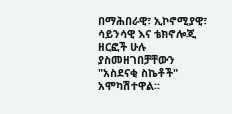በማሕበራዊ፣ ኢኮኖሚያዊ፣ ሳይንሳዊ እና ቴክኖሎጂ ዘርፎች ሁሉ ያስመዘገበቻቸውን "አስደናቂ ስኬቶች" አሞካሽተዋል፡፡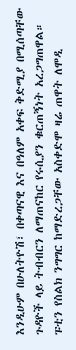እንዲሁም በሁለትዮሽ፣ በቀጣናዊ እና በዓለም አቀፍ ቅድሚያ በሚሰጣቸው ጉዳዮች ላይ ትብብርን ለማጠናከር የሩሲያን ቁርጠኝነት አረጋግጠዋል።
ፑቲን የስልክ ንግግር ከማድረጋቸው አስቀድሞ ዛሬ ጠዋት ለሞዲ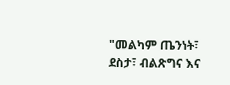"መልካም ጤንነት፣ ደስታ፣ ብልጽግና እና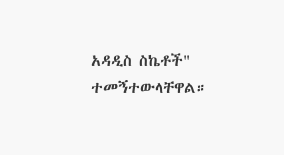አዳዲስ ስኬቶች" ተመኝተውላቸዋል።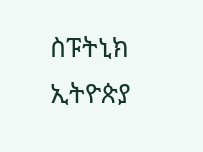ስፑትኒክ ኢትዮጵያ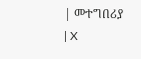| መተግበሪያ | X